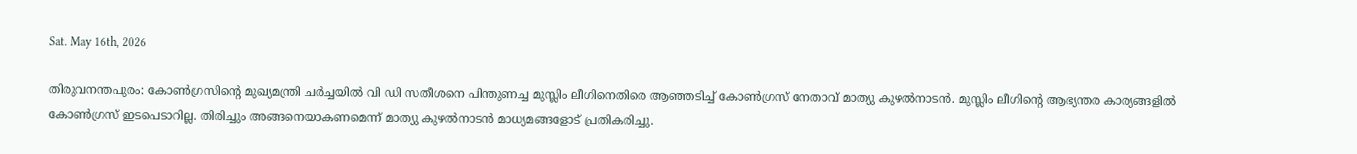Sat. May 16th, 2026

തിരുവനന്തപുരം: കോണ്‍ഗ്രസിന്റെ മുഖ്യമന്ത്രി ചര്‍ച്ചയില്‍ വി ഡി സതീശനെ പിന്തുണച്ച മുസ്ലിം ലീഗിനെതിരെ ആഞ്ഞടിച്ച് കോണ്‍ഗ്രസ് നേതാവ് മാത്യു കുഴല്‍നാടന്‍. മുസ്ലിം ലീഗിന്റെ ആഭ്യന്തര കാര്യങ്ങളില്‍ കോണ്‍ഗ്രസ് ഇടപെടാറില്ല. തിരിച്ചും അങ്ങനെയാകണമെന്ന് മാത്യു കുഴല്‍നാടന്‍ മാധ്യമങ്ങളോട് പ്രതികരിച്ചു.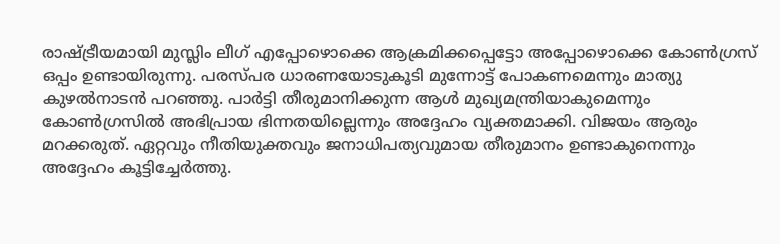രാഷ്ട്രീയമായി മുസ്ലിം ലീഗ് എപ്പോഴൊക്കെ ആക്രമിക്കപ്പെട്ടോ അപ്പോഴൊക്കെ കോണ്‍ഗ്രസ് ഒപ്പം ഉണ്ടായിരുന്നു. പരസ്പര ധാരണയോടുകൂടി മുന്നോട്ട് പോകണമെന്നും മാത്യു കുഴല്‍നാടന്‍ പറഞ്ഞു. പാര്‍ട്ടി തീരുമാനിക്കുന്ന ആള്‍ മുഖ്യമന്ത്രിയാകുമെന്നും കോണ്‍ഗ്രസില്‍ അഭിപ്രായ ഭിന്നതയില്ലെന്നും അദ്ദേഹം വ്യക്തമാക്കി. വിജയം ആരും മറക്കരുത്. ഏറ്റവും നീതിയുക്തവും ജനാധിപത്യവുമായ തീരുമാനം ഉണ്ടാകുനെന്നും അദ്ദേഹം കൂട്ടിച്ചേര്‍ത്തു.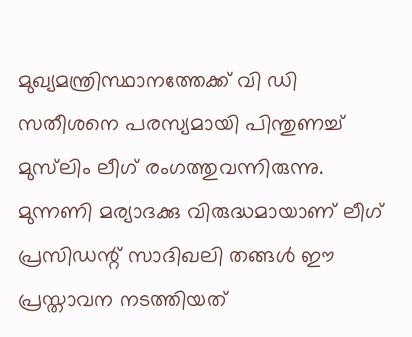മുഖ്യമന്ത്രിസ്ഥാനത്തേക്ക് വി ഡി സതീശനെ പരസ്യമായി പിന്തുണച്ച് മുസ്‌ലിം ലീഗ് രംഗത്തുവന്നിരുന്നു. മുന്നണി മര്യാദക്കു വിരുദ്ധമായാണ് ലീഗ് പ്രസിഡന്റ് സാദിഖലി തങ്ങള്‍ ഈ പ്രസ്താവന നടത്തിയത്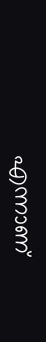എന്നാണ്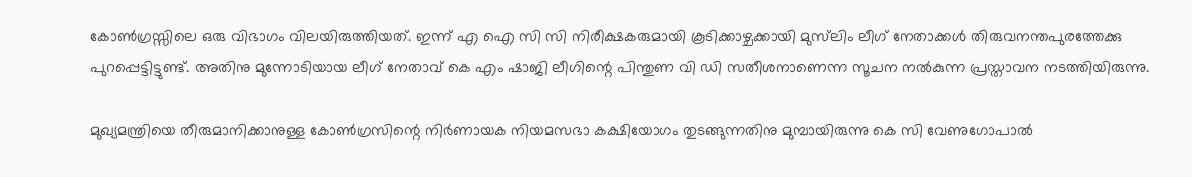കോണ്‍ഗ്രസ്സിലെ ഒരു വിഭാഗം വിലയിരുത്തിയത്. ഇന്ന് എ ഐ സി സി നിരീക്ഷകരുമായി കൂടിക്കാഴ്ചക്കായി മുസ്‌ലിം ലീഗ് നേതാക്കള്‍ തിരുവനന്തപുരത്തേക്കു പുറപ്പെട്ടിട്ടുണ്ട്. അതിനു മുന്നോടിയായ ലീഗ് നേതാവ് കെ എം ഷാജി ലീഗിന്റെ പിന്തുണ വി ഡി സതീശനാണെന്ന സൂചന നല്‍കുന്ന പ്രസ്താവന നടത്തിയിരുന്നു.

മുഖ്യമന്ത്രിയെ തീരുമാനിക്കാനുള്ള കോണ്‍ഗ്രസിന്റെ നിര്‍ണായക നിയമസഭാ കക്ഷിയോഗം തുടങ്ങുന്നതിനു മുമ്പായിരുന്നു കെ സി വേണുഗോപാല്‍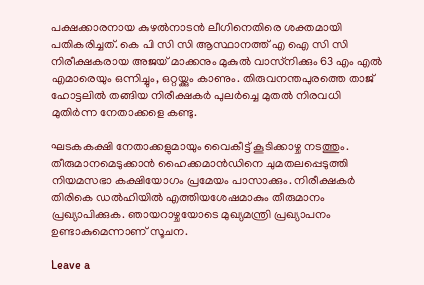പക്ഷക്കാരനായ കുഴല്‍നാടന്‍ ലീഗിനെതിരെ ശക്തമായി പതികരിച്ചത്. കെ പി സി സി ആസ്ഥാനത്ത് എ ഐ സി സി നിരീക്ഷകരായ അജയ് മാക്കനും മുകുല്‍ വാസ്‌നിക്കും 63 എം എല്‍ എമാരെയും ഒന്നിച്ചും, ഒറ്റയ്ക്കും കാണും. തിരുവനന്തപുരത്തെ താജ് ഹോട്ടലില്‍ തങ്ങിയ നിരീക്ഷകര്‍ പുലര്‍ച്ചെ മുതല്‍ നിരവധി മുതിര്‍ന്ന നേതാക്കളെ കണ്ടു.

ഘടകകക്ഷി നേതാക്കളുമായും വൈകീട്ട് കൂടിക്കാഴ്ച നടത്തും. തീരുമാനമെടുക്കാന്‍ ഹൈക്കമാന്‍ഡിനെ ചുമതലപ്പെടുത്തി നിയമസഭാ കക്ഷിയോഗം പ്രമേയം പാസാക്കും. നിരീക്ഷകര്‍ തിരികെ ഡല്‍ഹിയില്‍ എത്തിയശേഷമാകും തീരുമാനം പ്രഖ്യാപിക്കുക. ഞായറാഴ്ചയോടെ മുഖ്യമന്ത്രി പ്രഖ്യാപനം ഉണ്ടാകുമെന്നാണ് സൂചന.

Leave a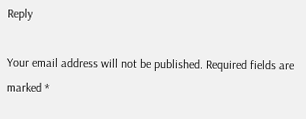Reply

Your email address will not be published. Required fields are marked *